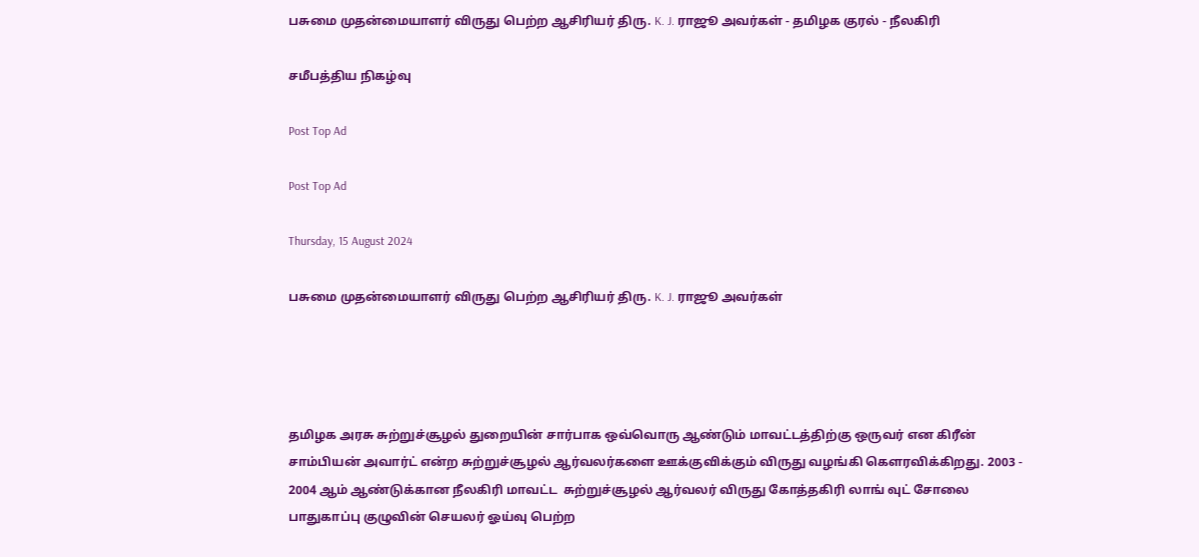பசுமை முதன்மையாளர் விருது பெற்ற ஆசிரியர் திரு. K. J. ராஜூ அவர்கள் - தமிழக குரல் - நீலகிரி

சமீபத்திய நிகழ்வு

Post Top Ad

Post Top Ad

Thursday, 15 August 2024

பசுமை முதன்மையாளர் விருது பெற்ற ஆசிரியர் திரு. K. J. ராஜூ அவர்கள்




தமிழக அரசு சுற்றுச்சூழல் துறையின் சார்பாக ஒவ்வொரு ஆண்டும் மாவட்டத்திற்கு ஒருவர் என கிரீன் சாம்பியன் அவார்ட் என்ற சுற்றுச்சூழல் ஆர்வலர்களை ஊக்குவிக்கும் விருது வழங்கி கௌரவிக்கிறது. 2003 - 2004 ஆம் ஆண்டுக்கான நீலகிரி மாவட்ட  சுற்றுச்சூழல் ஆர்வலர் விருது கோத்தகிரி லாங் வுட் சோலை பாதுகாப்பு குழுவின் செயலர் ஓய்வு பெற்ற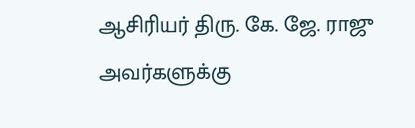ஆசிரியர் திரு. கே. ஜே. ராஜு அவர்களுக்கு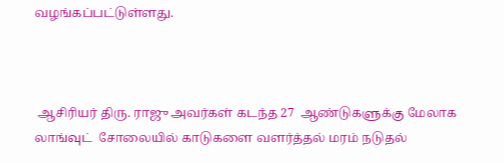வழங்கப்பட்டுள்ளது.



 ஆசிரியர் திரு. ராஜு அவர்கள் கடந்த 27  ஆண்டுகளுக்கு மேலாக லாங்வுட்  சோலையில் காடுகளை வளர்த்தல் மரம் நடுதல்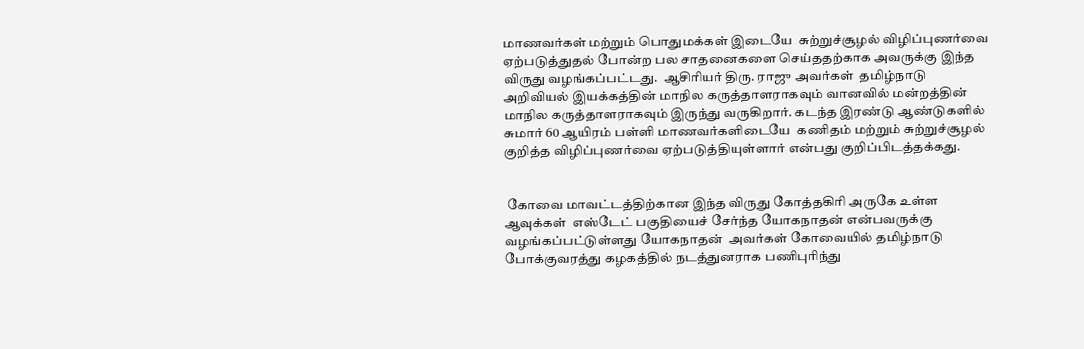மாணவர்கள் மற்றும் பொதுமக்கள் இடையே  சுற்றுச்சூழல் விழிப்புணர்வை ஏற்படுத்துதல் போன்ற பல சாதனைகளை செய்ததற்காக அவருக்கு இந்த விருது வழங்கப்பட்டது.  ஆசிரியர் திரு. ராஜு அவர்கள்  தமிழ்நாடு அறிவியல் இயக்கத்தின் மாநில கருத்தாளராகவும் வானவில் மன்றத்தின் மாநில கருத்தாளராகவும் இருந்து வருகிறார். கடந்த இரண்டு ஆண்டுகளில் சுமார் 60 ஆயிரம் பள்ளி மாணவர்களிடையே  கணிதம் மற்றும் சுற்றுச்சூழல் குறித்த விழிப்புணர்வை ஏற்படுத்தியுள்ளார் என்பது குறிப்பிடத்தக்கது.


 கோவை மாவட்டத்திற்கான இந்த விருது கோத்தகிரி அருகே உள்ள ஆவுக்கள்  எஸ்டேட் பகுதியைச் சேர்ந்த யோகநாதன் என்பவருக்கு வழங்கப்பட்டுள்ளது யோகநாதன்  அவர்கள் கோவையில் தமிழ்நாடு போக்குவரத்து கழகத்தில் நடத்துனராக பணிபுரிந்து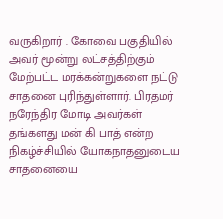வருகிறார் . கோவை பகுதியில் அவர் மூன்று லட்சத்திற்கும் மேற்பட்ட மரக்கன்றுகளை நட்டு சாதனை புரிந்துள்ளார். பிரதமர் நரேந்திர மோடி அவர்கள் தங்களது மன் கி பாத் என்ற நிகழ்ச்சியில் யோகநாதனுடைய சாதனையை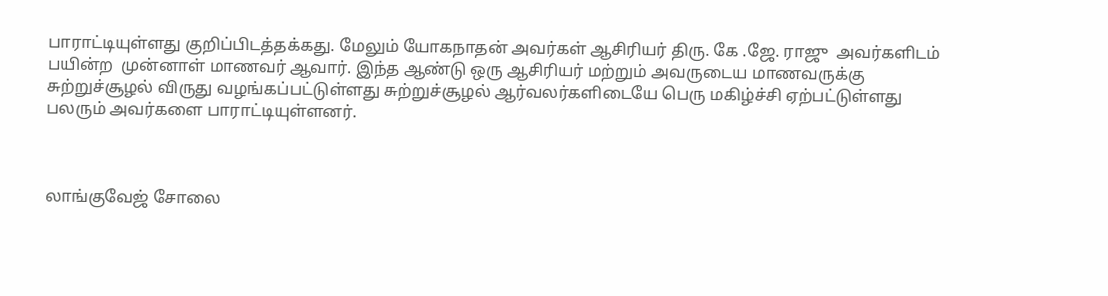பாராட்டியுள்ளது குறிப்பிடத்தக்கது. மேலும் யோகநாதன் அவர்கள் ஆசிரியர் திரு. கே .ஜே. ராஜு  அவர்களிடம் பயின்ற  முன்னாள் மாணவர் ஆவார். இந்த ஆண்டு ஒரு ஆசிரியர் மற்றும் அவருடைய மாணவருக்கு சுற்றுச்சூழல் விருது வழங்கப்பட்டுள்ளது சுற்றுச்சூழல் ஆர்வலர்களிடையே பெரு மகிழ்ச்சி ஏற்பட்டுள்ளது பலரும் அவர்களை பாராட்டியுள்ளனர்.



லாங்குவேஜ் சோலை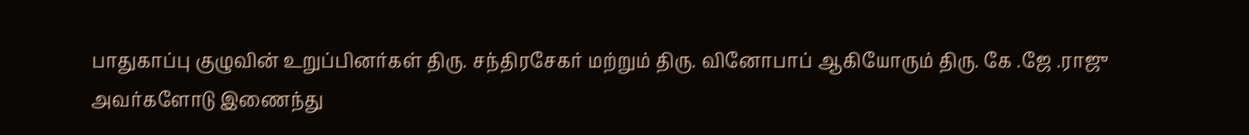பாதுகாப்பு குழுவின் உறுப்பினர்கள் திரு. சந்திரசேகர் மற்றும் திரு. வினோபாப் ஆகியோரும் திரு. கே .ஜே .ராஜு அவர்களோடு இணைந்து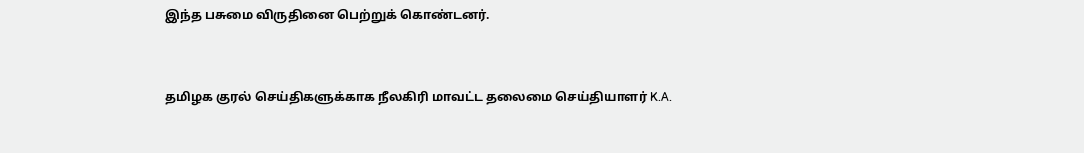இந்த பசுமை விருதினை பெற்றுக் கொண்டனர்.


தமிழக குரல் செய்திகளுக்காக நீலகிரி மாவட்ட தலைமை செய்தியாளர் K.A.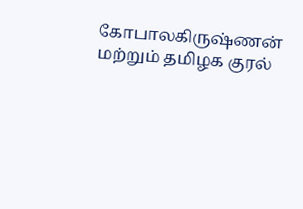கோபாலகிருஷ்ணன் மற்றும் தமிழக குரல்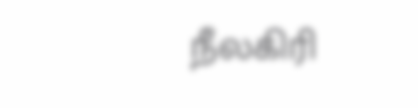நீலகிரி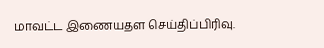மாவட்ட இணையதள செய்திப்பிரிவு.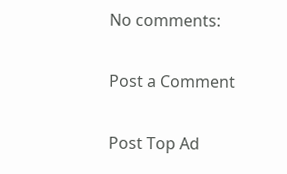No comments:

Post a Comment

Post Top Ad